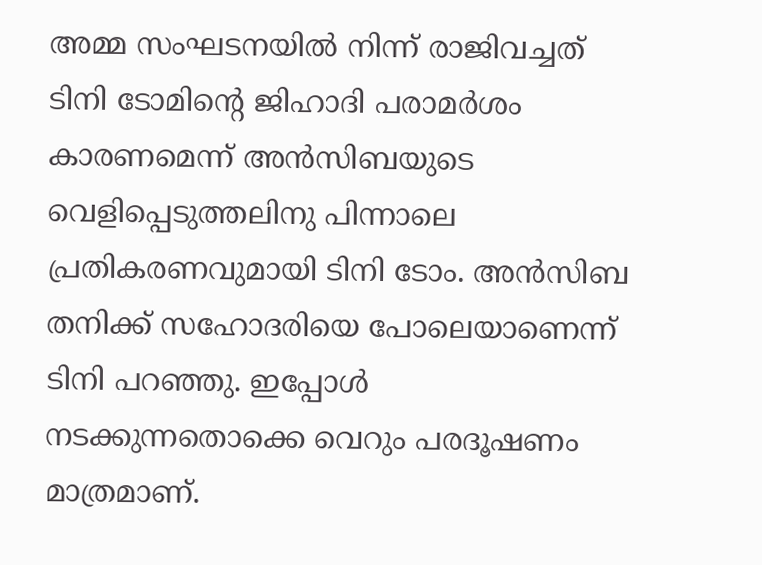അമ്മ സംഘടനയിൽ നിന്ന് രാജിവച്ചത് ടിനി ടോമിന്റെ ജിഹാദി പരാമർശം കാരണമെന്ന് അൻസിബയുടെ വെളിപ്പെടുത്തലിനു പിന്നാലെ പ്രതികരണവുമായി ടിനി ടോം. അൻസിബ തനിക്ക് സഹോദരിയെ പോലെയാണെന്ന് ടിനി പറഞ്ഞു. ഇപ്പോൾ നടക്കുന്നതൊക്കെ വെറും പരദൂഷണം മാത്രമാണ്.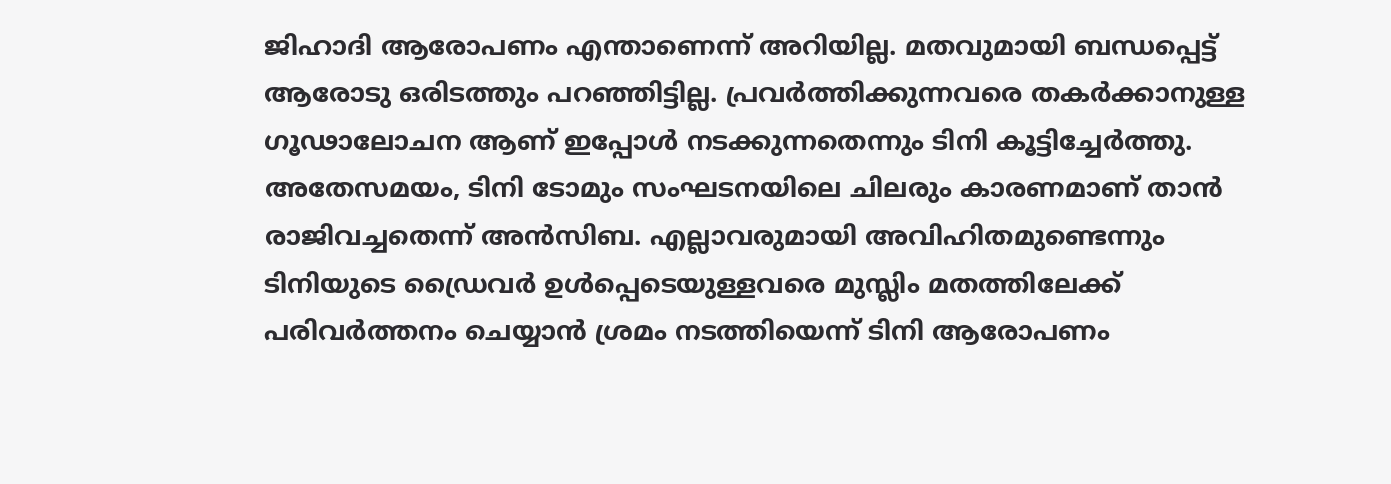ജിഹാദി ആരോപണം എന്താണെന്ന് അറിയില്ല. മതവുമായി ബന്ധപ്പെട്ട് ആരോടു ഒരിടത്തും പറഞ്ഞിട്ടില്ല. പ്രവർത്തിക്കുന്നവരെ തകർക്കാനുള്ള ഗൂഢാലോചന ആണ് ഇപ്പോൾ നടക്കുന്നതെന്നും ടിനി കൂട്ടിച്ചേർത്തു.
അതേസമയം, ടിനി ടോമും സംഘടനയിലെ ചിലരും കാരണമാണ് താൻ രാജിവച്ചതെന്ന് അൻസിബ. എല്ലാവരുമായി അവിഹിതമുണ്ടെന്നും ടിനിയുടെ ഡ്രൈവർ ഉൾപ്പെടെയുള്ളവരെ മുസ്ലിം മതത്തിലേക്ക് പരിവർത്തനം ചെയ്യാൻ ശ്രമം നടത്തിയെന്ന് ടിനി ആരോപണം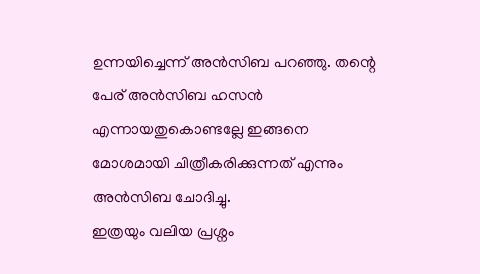ഉന്നയിച്ചെന്ന് അൻസിബ പറഞ്ഞു. തന്റെ പേര് അൻസിബ ഹസൻ എന്നായതുകൊണ്ടല്ലേ ഇങ്ങനെ മോശമായി ചിത്രീകരിക്കുന്നത് എന്നും അൻസിബ ചോദിച്ചു.
ഇത്രയും വലിയ പ്രശ്നം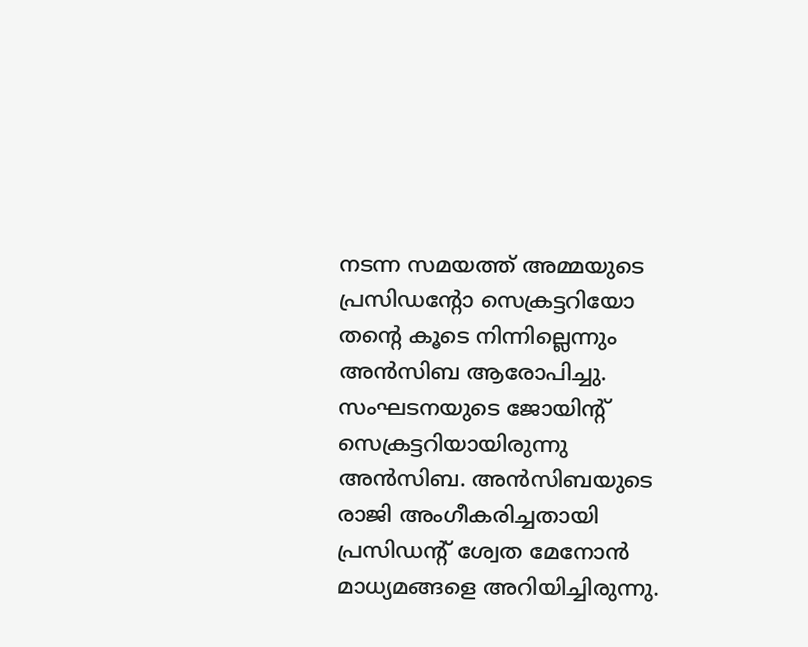നടന്ന സമയത്ത് അമ്മയുടെ പ്രസിഡന്റോ സെക്രട്ടറിയോ തന്റെ കൂടെ നിന്നില്ലെന്നും അൻസിബ ആരോപിച്ചു.
സംഘടനയുടെ ജോയിന്റ് സെക്രട്ടറിയായിരുന്നു അൻസിബ. അൻസിബയുടെ രാജി അംഗീകരിച്ചതായി പ്രസിഡന്റ് ശ്വേത മേനോൻ മാധ്യമങ്ങളെ അറിയിച്ചിരുന്നു.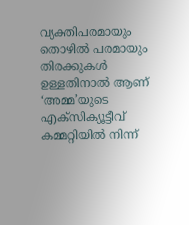വ്യക്തിപരമായും തൊഴിൽ പരമായും തിരക്കുകൾ ഉള്ളതിനാൽ ആണ് ‘അമ്മ’യുടെ എക്സിക്യൂട്ടീവ് കമ്മറ്റിയിൽ നിന്ന്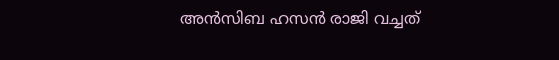അൻസിബ ഹസൻ രാജി വച്ചത്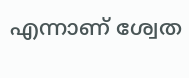എന്നാണ് ശ്വേത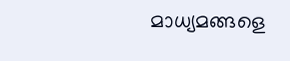മാധ്യമങ്ങളെ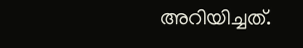അറിയിച്ചത്.